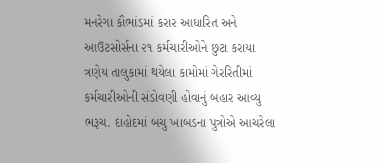મનરેગા કૌભાંડમાં કરાર આધારિત અને આઉટસોર્સના ૨૧ કર્મચારીઓને છુટા કરાયા
ત્રણેય તાલુકામાં થયેલા કામોમાં ગેરરિતીમાં કર્મચારીઓની સંડોવણી હોવાનું બહાર આવ્યુ ભરૂચ. દાહોદમાં બચુ ખાબડના પુત્રોએ આચરેલા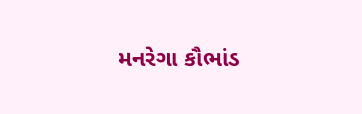મનરેગા કૌભાંડ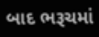બાદ ભરૂચમાં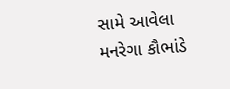સામે આવેલા મનરેગા કૌભાંડે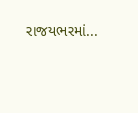રાજયભરમાં...